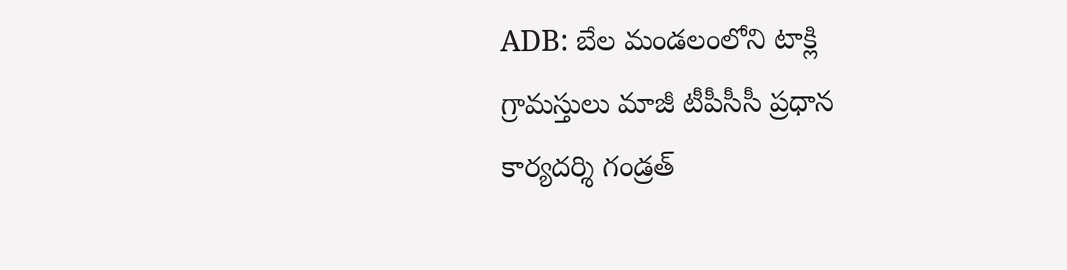ADB: బేల మండలంలోని టాక్లి గ్రామస్తులు మాజీ టీపీసీసీ ప్రధాన కార్యదర్శి గండ్రత్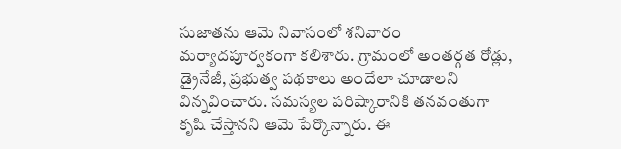సుజాతను ఆమె నివాసంలో శనివారం మర్యాదపూర్వకంగా కలిశారు. గ్రామంలో అంతర్గత రోడ్లు, డ్రైనేజీ, ప్రభుత్వ పథకాలు అందేలా చూడాలని విన్నవించారు. సమస్యల పరిష్కారానికి తనవంతుగా కృషి చేస్తానని ఆమె పేర్కొన్నారు. ఈ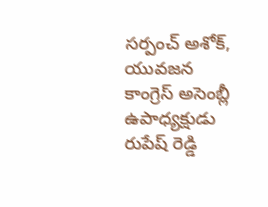సర్పంచ్ అశోక్, యువజన కాంగ్రెస్ అసెంబ్లీ ఉపాధ్యక్షుడు రుపేష్ రెడ్డి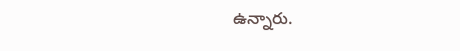ఉన్నారు.